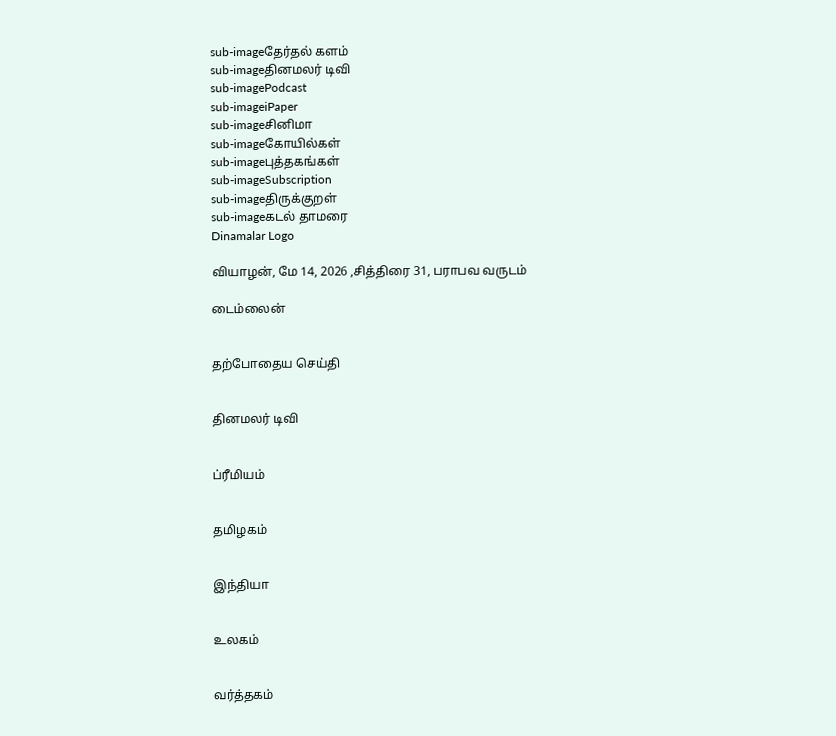sub-imageதேர்தல் களம்
sub-imageதினமலர் டிவி
sub-imagePodcast
sub-imageiPaper
sub-imageசினிமா
sub-imageகோயில்கள்
sub-imageபுத்தகங்கள்
sub-imageSubscription
sub-imageதிருக்குறள்
sub-imageகடல் தாமரை
Dinamalar Logo

வியாழன், மே 14, 2026 ,சித்திரை 31, பராபவ வருடம்

டைம்லைன்


தற்போதைய செய்தி


தினமலர் டிவி


ப்ரீமியம்


தமிழகம்


இந்தியா


உலகம்


வர்த்தகம்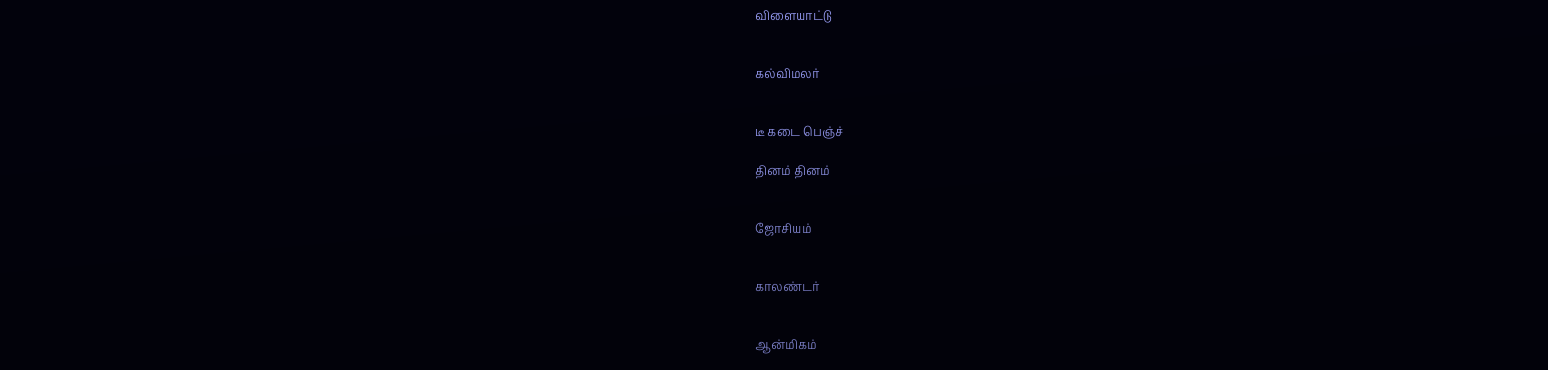விளையாட்டு


கல்விமலர்


டீ கடை பெஞ்ச்

தினம் தினம்


ஜோசியம்


காலண்டர்


ஆன்மிகம்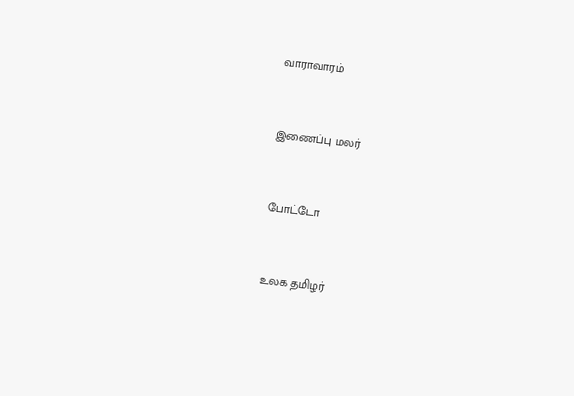வாராவாரம்


இணைப்பு மலர்


போட்டோ


உலக தமிழர்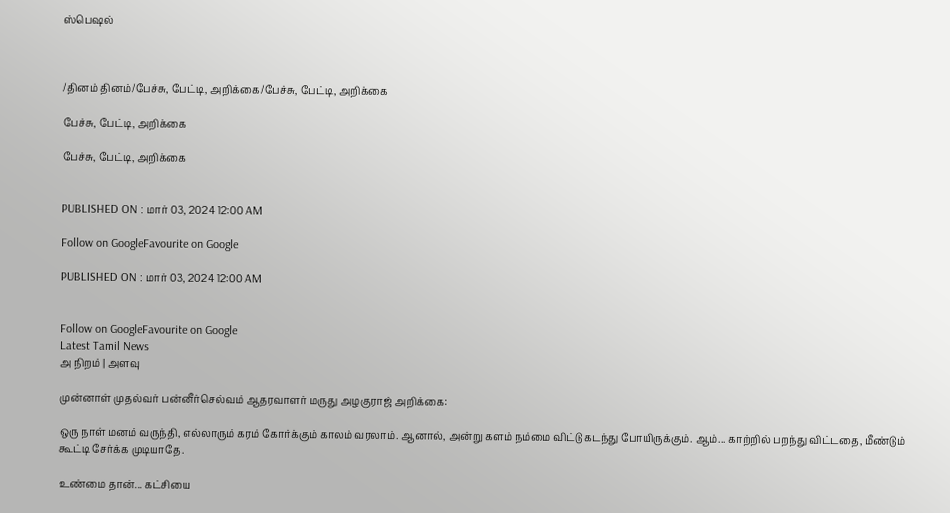ஸ்பெஷல்



/தினம் தினம்/பேச்சு, பேட்டி, அறிக்கை/பேச்சு, பேட்டி, அறிக்கை

பேச்சு, பேட்டி, அறிக்கை

பேச்சு, பேட்டி, அறிக்கை


PUBLISHED ON : மார் 03, 2024 12:00 AM

Follow on GoogleFavourite on Google

PUBLISHED ON : மார் 03, 2024 12:00 AM


Follow on GoogleFavourite on Google
Latest Tamil News
அ நிறம் | அளவு

முன்னாள் முதல்வர் பன்னீர்செல்வம் ஆதரவாளர் மருது அழகுராஜ் அறிக்கை:

ஒரு நாள் மனம் வருந்தி, எல்லாரும் கரம் கோர்க்கும் காலம் வரலாம். ஆனால், அன்று களம் நம்மை விட்டு கடந்து போயிருக்கும். ஆம்... காற்றில் பறந்து விட்டதை, மீண்டும் கூட்டி சேர்க்க முடியாதே.

உண்மை தான்... கட்சியை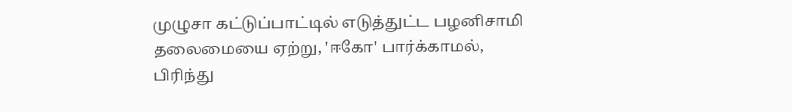முழுசா கட்டுப்பாட்டில் எடுத்துட்ட பழனிசாமி தலைமையை ஏற்று, 'ஈகோ' பார்க்காமல், பிரிந்து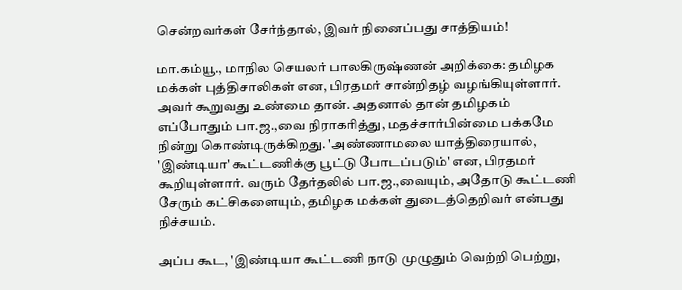சென்றவர்கள் சேர்ந்தால், இவர் நினைப்பது சாத்தியம்!

மா.கம்யூ., மாநில செயலர் பாலகிருஷ்ணன் அறிக்கை: தமிழக மக்கள் புத்திசாலிகள் என, பிரதமர் சான்றிதழ் வழங்கியுள்ளார். அவர் கூறுவது உண்மை தான். அதனால் தான் தமிழகம் எப்போதும் பா.ஜ.,வை நிராகரித்து, மதச்சார்பின்மை பக்கமே நின்று கொண்டிருக்கிறது. 'அண்ணாமலை யாத்திரையால், 'இண்டியா' கூட்டணிக்கு பூட்டு போடப்படும்' என, பிரதமர் கூறியுள்ளார். வரும் தேர்தலில் பா.ஜ.,வையும், அதோடு கூட்டணி சேரும் கட்சிகளையும், தமிழக மக்கள் துடைத்தெறிவர் என்பது நிச்சயம்.

அப்ப கூட, 'இண்டியா கூட்டணி நாடு முழுதும் வெற்றி பெற்று,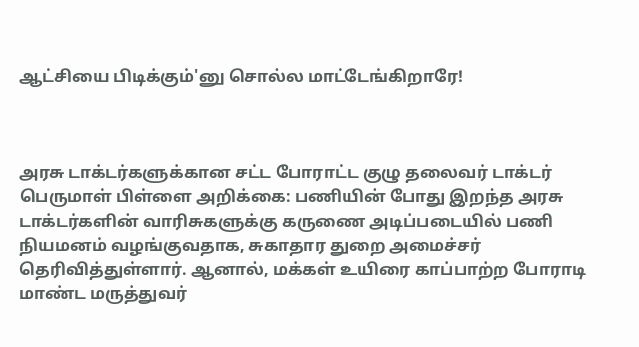ஆட்சியை பிடிக்கும்'னு சொல்ல மாட்டேங்கிறாரே!



அரசு டாக்டர்களுக்கான சட்ட போராட்ட குழு தலைவர் டாக்டர் பெருமாள் பிள்ளை அறிக்கை: பணியின் போது இறந்த அரசு டாக்டர்களின் வாரிசுகளுக்கு கருணை அடிப்படையில் பணி நியமனம் வழங்குவதாக, சுகாதார துறை அமைச்சர் தெரிவித்துள்ளார். ஆனால், மக்கள் உயிரை காப்பாற்ற போராடி மாண்ட மருத்துவர்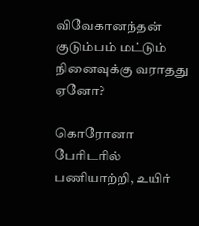விவேகானந்தன் குடும்பம் மட்டும் நினைவுக்கு வராதது ஏனோ?

கொரோனா பேரிடரில் பணியாற்றி, உயிர்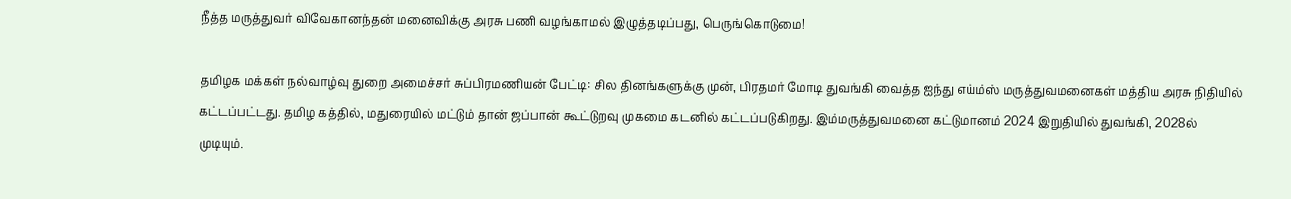நீத்த மருத்துவர் விவேகானந்தன் மனைவிக்கு அரசு பணி வழங்காமல் இழுத்தடிப்பது, பெருங்கொடுமை!

தமிழக மக்கள் நல்வாழ்வு துறை அமைச்சர் சுப்பிரமணியன் பேட்டி: சில தினங்களுக்கு முன், பிரதமர் மோடி துவங்கி வைத்த ஐந்து எய்ம்ஸ் மருத்துவமனைகள் மத்திய அரசு நிதியில் கட்டப்பட்டது. தமிழ கத்தில், மதுரையில் மட்டும் தான் ஜப்பான் கூட்டுறவு முகமை கடனில் கட்டப்படுகிறது. இம்மருத்துவமனை கட்டுமானம் 2024 இறுதியில் துவங்கி, 2028ல் முடியும்.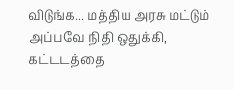விடுங்க... மத்திய அரசு மட்டும் அப்பவே நிதி ஒதுக்கி, கட்டடத்தை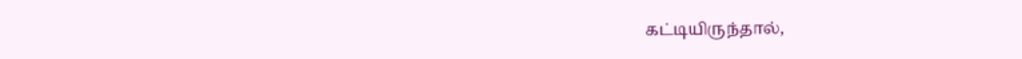கட்டியிருந்தால்,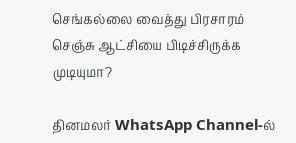செங்கல்லை வைத்து பிரசாரம் செஞ்சு ஆட்சியை பிடிச்சிருக்க முடியுமா?

தினமலர் WhatsApp Channel-ல்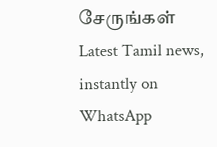சேருங்கள்
Latest Tamil news, instantly on WhatsApp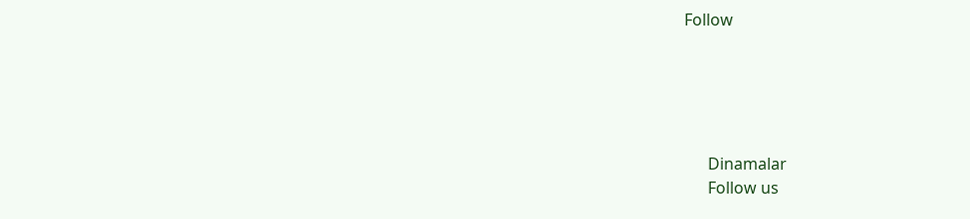Follow





      Dinamalar
      Follow us